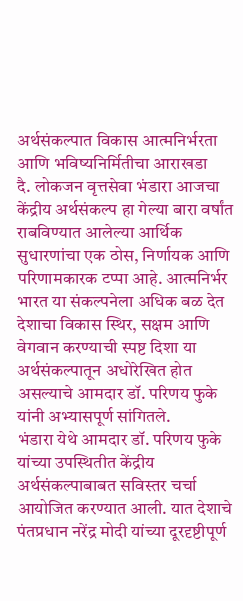अर्थसंकल्पात विकास आत्मनिर्भरता आणि भविष्यनिर्मितीचा आराखडा
दै. लोकजन वृत्तसेवा भंडारा आजचा केंद्रीय अर्थसंकल्प हा गेल्या बारा वर्षांत राबविण्यात आलेल्या आर्थिक सुधारणांचा एक ठोस, निर्णायक आणि परिणामकारक टप्पा आहे. आत्मनिर्भर भारत या संकल्पनेला अधिक बळ देत देशाचा विकास स्थिर, सक्षम आणि वेगवान करण्याची स्पष्ट दिशा या अर्थसंकल्पातून अधोरेखित होत असल्याचे आमदार डॉ. परिणय फुके यांनी अभ्यासपूर्ण सांगितले.
भंडारा येथे आमदार डॉ. परिणय फुके यांच्या उपस्थितीत केंद्रीय अर्थसंकल्पाबाबत सविस्तर चर्चा आयोजित करण्यात आली. यात देशाचे पंतप्रधान नरेंद्र मोदी यांच्या दूरदृष्टीपूर्ण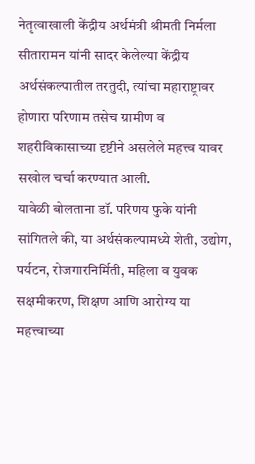नेतृत्वाखाली केंद्रीय अर्थमंत्री श्रीमती निर्मला सीतारामन यांनी सादर केलेल्या केंद्रीय अर्थसंकल्पातील तरतुदी, त्यांचा महाराष्ट्रावर होणारा परिणाम तसेच ग्रामीण व शहरीविकासाच्या दृष्टीने असलेले महत्त्व यावर सखोल चर्चा करण्यात आली.
यावेळी बोलताना डॉ. परिणय फुके यांनी सांगितले की, या अर्थसंकल्पामध्ये शेती, उद्योग, पर्यटन, रोजगारनिर्मिती, महिला व युवक सक्षमीकरण, शिक्षण आणि आरोग्य या महत्त्वाच्या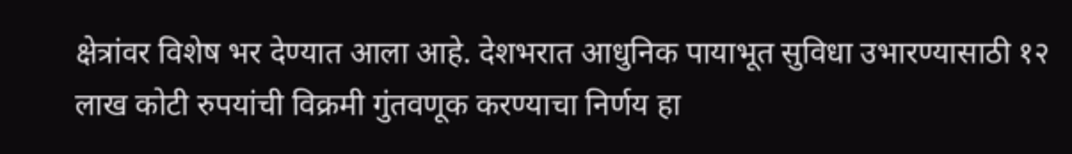क्षेत्रांवर विशेष भर देण्यात आला आहे. देशभरात आधुनिक पायाभूत सुविधा उभारण्यासाठी १२ लाख कोटी रुपयांची विक्रमी गुंतवणूक करण्याचा निर्णय हा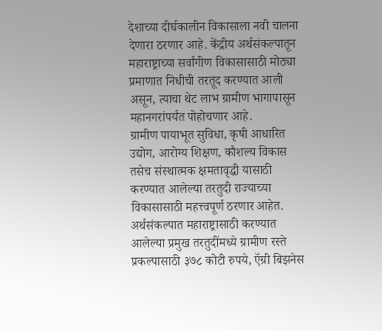देशाच्या दीर्घकालीन विकासाला नवी चालना देणारा ठरणार आहे. केंद्रीय अर्थसंकल्पातून महाराष्ट्राच्या सर्वांगीण विकासासाठी मोठ्या प्रमाणात निधीची तरतूद करण्यात आली असून, त्याचा थेट लाभ ग्रामीण भागापासून महानगरांपर्यंत पोहोचणार आहे.
ग्रामीण पायाभूत सुविधा, कृषी आधारित उद्योग, आरोग्य शिक्षण, कौशल्य विकास तसेच संस्थात्मक क्षमतावृद्धी यासाठी करण्यात आलेल्या तरतुदी राज्याच्या विकासासाठी महत्त्वपूर्ण ठरणार आहेत. अर्थसंकल्पात महाराष्ट्रासाठी करण्यात आलेल्या प्रमुख तरतुदींमध्ये ग्रामीण रस्ते प्रकल्पासाठी ३७८ कोटी रुपये, ऍग्री बिझनेस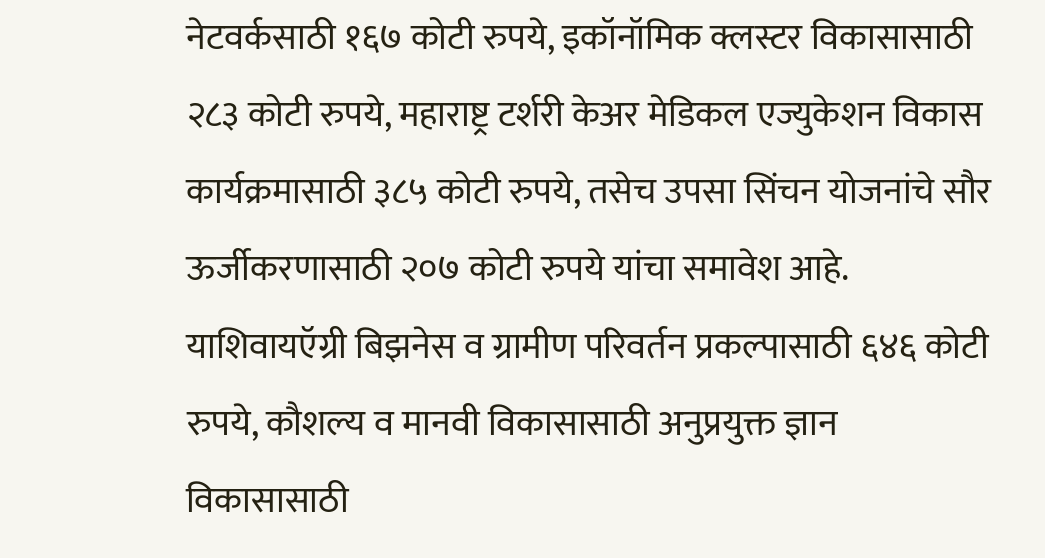नेटवर्कसाठी १६७ कोटी रुपये, इकॉनॉमिक क्लस्टर विकासासाठी २८३ कोटी रुपये, महाराष्ट्र टर्शरी केअर मेडिकल एज्युकेशन विकास कार्यक्रमासाठी ३८५ कोटी रुपये, तसेच उपसा सिंचन योजनांचे सौर ऊर्जीकरणासाठी २०७ कोटी रुपये यांचा समावेश आहे. याशिवायऍग्री बिझनेस व ग्रामीण परिवर्तन प्रकल्पासाठी ६४६ कोटी रुपये, कौशल्य व मानवी विकासासाठी अनुप्रयुक्त ज्ञान विकासासाठी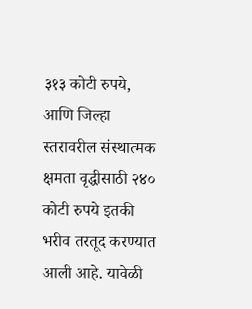३१३ कोटी रुपये, आणि जिल्हा स्तरावरील संस्थात्मक क्षमता वृद्धीसाठी २४० कोटी रुपये इतकी भरीव तरतूद करण्यात आली आहे. यावेळी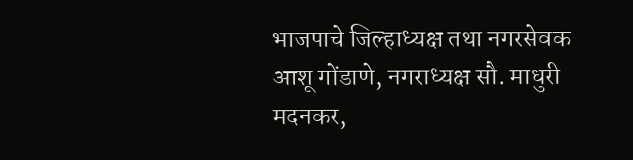भाजपाचे जिल्हाध्यक्ष तथा नगरसेवक आशू गोंडाणे, नगराध्यक्ष सौ. माधुरी मदनकर,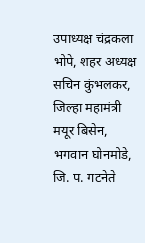उपाध्यक्ष चंद्रकला भोपे, शहर अध्यक्ष सचिन कुंभलकर, जिल्हा महामंत्री मयूर बिसेन, भगवान घोनमोडे, जि. प. गटनेते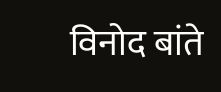विनोद बांते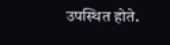उपस्थित होते.